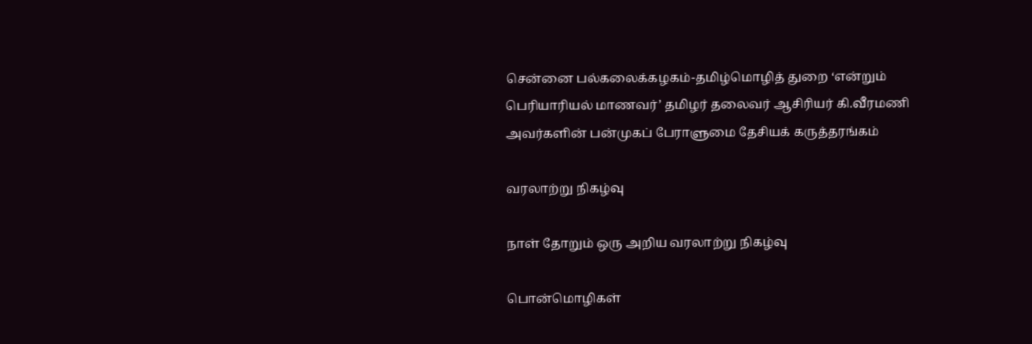சென்னை பல்கலைக்கழகம்-தமிழ்மொழித் துறை ‘என்றும் பெரியாரியல் மாணவர்’ தமிழர் தலைவர் ஆசிரியர் கி.வீரமணி அவர்களின் பன்முகப் பேராளுமை தேசியக் கருத்தரங்கம்

வரலாற்று நிகழ்வு

நாள் தோறும் ஒரு அறிய வரலாற்று நிகழ்வு

பொன்மொழிகள்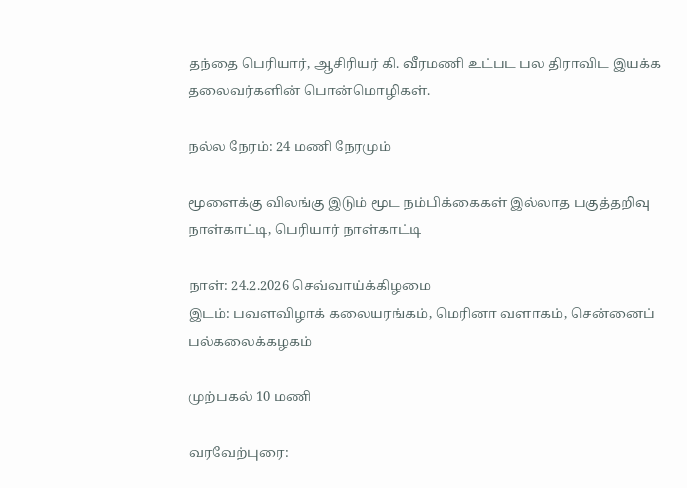தந்தை பெரியார், ஆசிரியர் கி. வீரமணி உட்பட பல திராவிட இயக்க தலைவர்களின் பொன்மொழிகள்.

நல்ல நேரம்: 24 மணி நேரமும்

மூளைக்கு விலங்கு இடும் மூட நம்பிக்கைகள் இல்லாத பகுத்தறிவு நாள்காட்டி, பெரியார் நாள்காட்டி

நாள்: 24.2.2026 செவ்வாய்க்கிழமை
இடம்: பவளவிழாக் கலையரங்கம், மெரினா வளாகம், சென்னைப் பல்கலைக்கழகம்

முற்பகல் 10 மணி

வரவேற்புரை: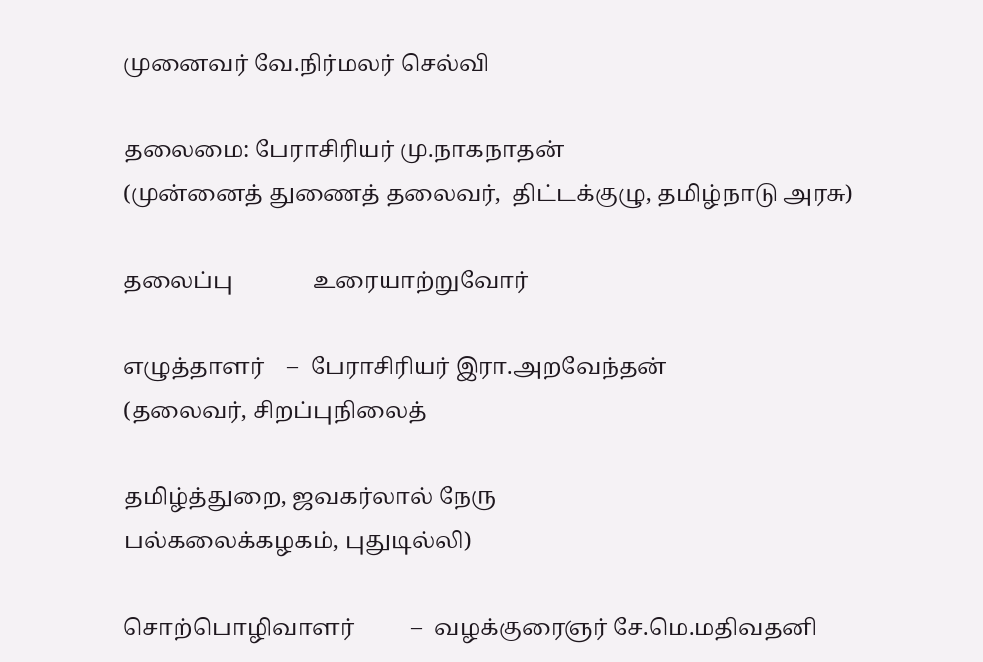முனைவர் வே.நிர்மலர் செல்வி

தலைமை: பேராசிரியர் மு.நாகநாதன்
(முன்னைத் துணைத் தலைவர்,  திட்டக்குழு, தமிழ்நாடு அரசு)

தலைப்பு              உரையாற்றுவோர்

எழுத்தாளர்    –  பேராசிரியர் இரா.அறவேந்தன்
(தலைவர், சிறப்புநிலைத்

தமிழ்த்துறை, ஜவகர்லால் நேரு                                 பல்கலைக்கழகம், புதுடில்லி)

சொற்பொழிவாளர்          –  வழக்குரைஞர் சே.மெ.மதிவதனி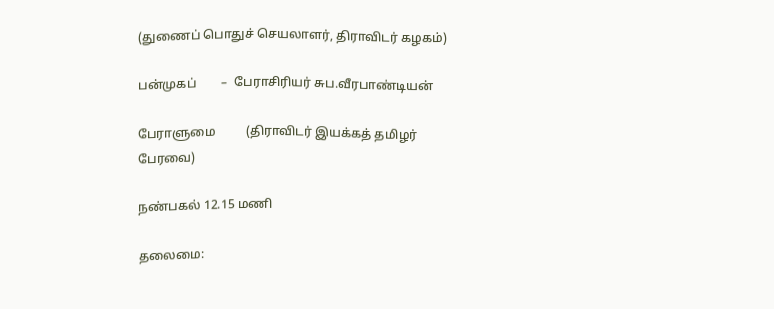(துணைப் பொதுச் செயலாளர், திராவிடர் கழகம்)

பன்முகப்        –  பேராசிரியர் சுப.வீரபாண்டியன்

பேராளுமை          (திராவிடர் இயக்கத் தமிழர் பேரவை)

நண்பகல் 12.15 மணி

தலைமை: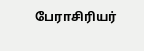பேராசிரியர்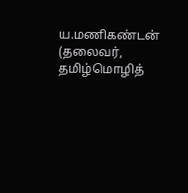ய.மணிகண்டன் (தலைவர், தமிழ்மொழித்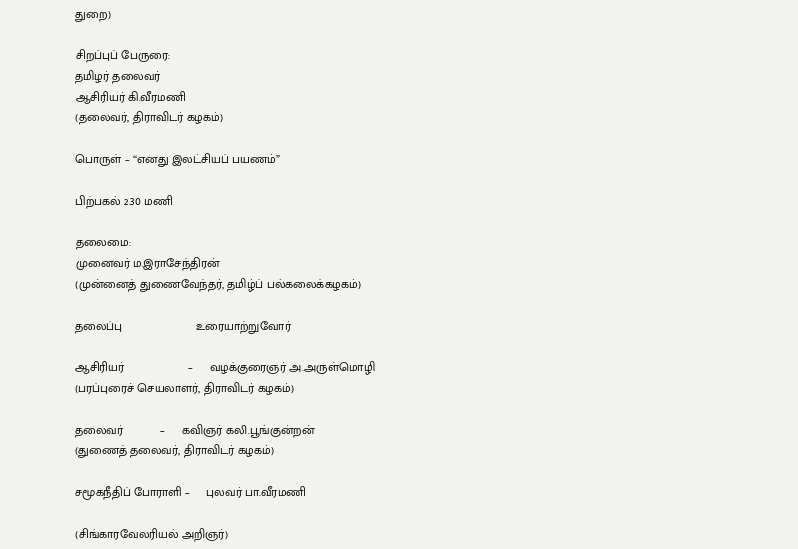துறை)

சிறப்புப் பேருரை:
தமிழர் தலைவர்
ஆசிரியர் கி.வீரமணி
(தலைவர், திராவிடர் கழகம்)

பொருள் – ‘‘எனது இலட்சியப் பயணம்”

பிற்பகல் 2.30 மணி

தலைமை:
முனைவர் ம.இராசேந்திரன்
(முன்னைத் துணைவேந்தர், தமிழ்ப் பல்கலைக்கழகம்)

தலைப்பு                      உரையாற்றுவோர்

ஆசிரியர்                   –     வழக்குரைஞர் அ.அருள்மொழி
(பரப்புரைச் செயலாளர், திராவிடர் கழகம்)

தலைவர்           –     கவிஞர் கலி.பூங்குன்றன்
(துணைத் தலைவர், திராவிடர் கழகம்)

சமூகநீதிப் போராளி –     புலவர் பா.வீரமணி

(சிங்காரவேலரியல் அறிஞர்)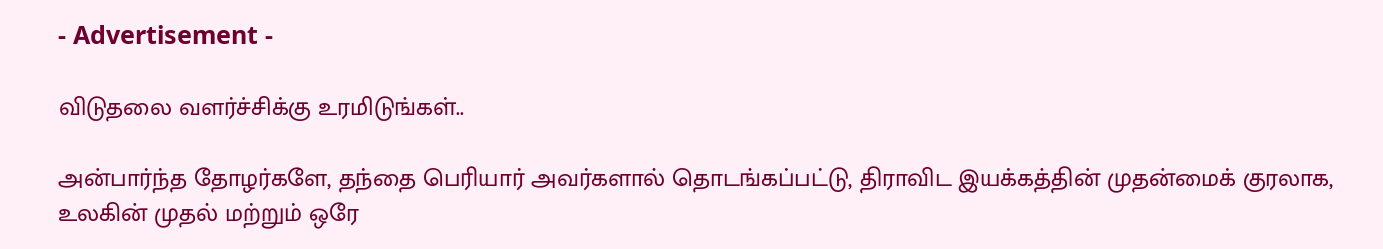- Advertisement -

விடுதலை வளர்ச்சிக்கு உரமிடுங்கள்..

அன்பார்ந்த தோழர்களே, தந்தை பெரியார் அவர்களால் தொடங்கப்பட்டு, திராவிட இயக்கத்தின் முதன்மைக் குரலாக, உலகின் முதல் மற்றும் ஒரே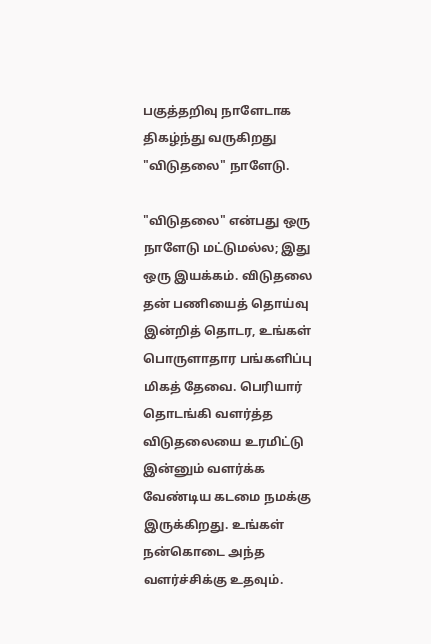பகுத்தறிவு நாளேடாக திகழ்ந்து வருகிறது "விடுதலை" நாளேடு.

"விடுதலை" என்பது ஒரு நாளேடு மட்டுமல்ல; இது ஒரு இயக்கம். விடுதலை தன் பணியைத் தொய்வு இன்றித் தொடர, உங்கள் பொருளாதார பங்களிப்பு மிகத் தேவை. பெரியார் தொடங்கி வளர்த்த விடுதலையை உரமிட்டு இன்னும் வளர்க்க வேண்டிய கடமை நமக்கு இருக்கிறது. உங்கள் நன்கொடை அந்த வளர்ச்சிக்கு உதவும்.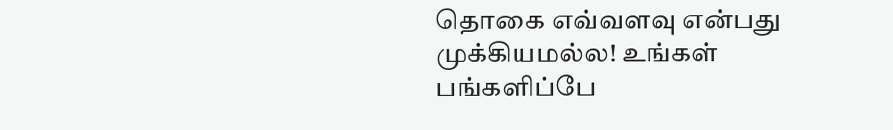தொகை எவ்வளவு என்பது முக்கியமல்ல! உங்கள் பங்களிப்பே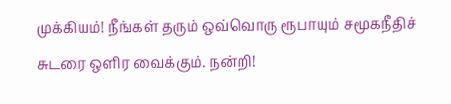முக்கியம்! நீங்கள் தரும் ஒவ்வொரு ரூபாயும் சமூகநீதிச் சுடரை ஒளிர வைக்கும். நன்றி!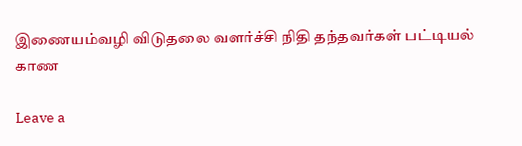இணையம்வழி விடுதலை வளர்ச்சி நிதி தந்தவர்கள் பட்டியல் காண

Leave a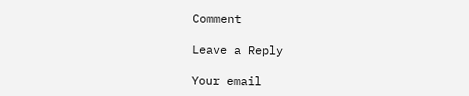Comment

Leave a Reply

Your email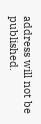address will not be published.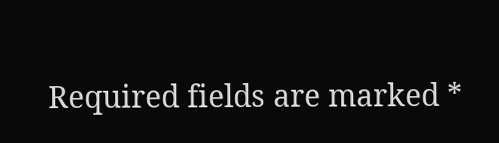Required fields are marked *